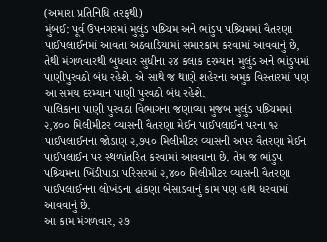(અમારા પ્રતિનિધિ તરફથી)
મુંબઈ: પૂર્વ ઉપનગરમાં મુલુંડ પશ્ર્ચિમ અને ભાંડુપ પશ્ર્ચિમમાં વૈતરણા પાઈપલાઈનમાં આવતા અઠવાડિયામાં સમારકામ કરવામાં આવવાનું છે, તેથી મંગળવારથી બુધવાર સુધીના ૨૪ કલાક દરમ્યાન મુલુંડ અને ભાંડુપમાં પાણીપુરવઠો બંધ રહેશે. એ સાથે જ થાણે શહેરના અમુક વિસ્તારમાં પણ આ સમય દરમ્યાન પાણી પુરવઠો બંધ રહેશે.
પાલિકાના પાણી પુરવઠા વિભાગના જણાવ્યા મુજબ મુલુંડ પશ્ર્ચિમમાં ૨,૪૦૦ મિલીમીટર વ્યાસની વૈતરણા મેઈન પાઈપલાઈન પરના ૧૨ પાઈપલાઈનના જોડાણ ૨,૭૫૦ મિલીમીટર વ્યાસની અપર વૈતરણા મેઈન પાઈપલાઈન પર સ્થળાંતરિત કરવામાં આવવાના છે. તેમ જ ભાંડુપ પશ્ર્ચિમના ખિંડીપાડા પરિસરમાં ૨,૪૦૦ મિલીમીટર વ્યાસની વૈતરણા પાઈપલાઈનના લોખંડના ઢાંકણા બેસાડવાનું કામ પણ હાથ ધરવામાં આવવાનું છે.
આ કામ મંગળવાર, ૨૭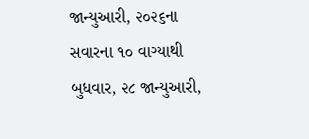જાન્યુઆરી, ૨૦૨૬ના સવારના ૧૦ વાગ્યાથી બુધવાર, ૨૮ જાન્યુઆરી,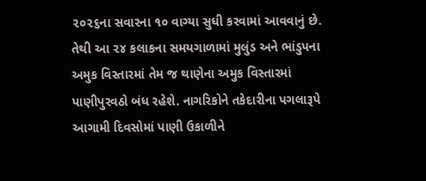૨૦૨૬ના સવારના ૧૦ વાગ્યા સુધી કરવામાં આવવાનું છે. તેથી આ ૨૪ કલાકના સમયગાળામાં મુલુંડ અને ભાંડુપના અમુક વિસ્તારમાં તેમ જ થાણેના અમુક વિસ્તારમાં પાણીપુરવઠો બંધ રહેશે. નાગરિકોને તકેદારીના પગલારૂપે આગામી દિવસોમાં પાણી ઉકાળીને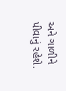અને ગાળીને પીવાનું રહેશે.